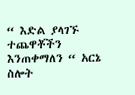“ እድል ያላገኙ ተጨዋቾችን እንጠቀማለን “ አርኔ ስሎት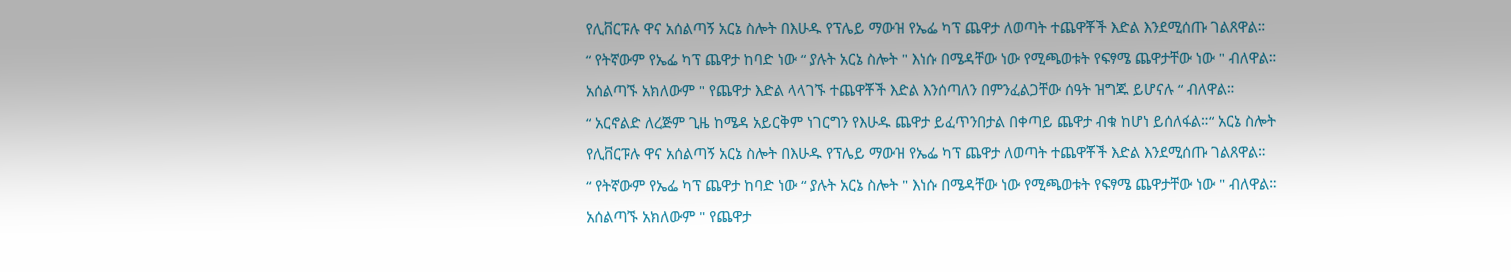የሊቨርፑሉ ዋና አሰልጣኝ አርኔ ስሎት በእሁዱ የፕሌይ ማውዝ የኤፌ ካፕ ጨዋታ ለወጣት ተጨዋቾች እድል እንደሚሰጡ ገልጸዋል።
“ የትኛውም የኤፌ ካፕ ጨዋታ ከባድ ነው “ ያሉት አርኔ ስሎት " እነሱ በሜዳቸው ነው የሚጫወቱት የፍፃሜ ጨዋታቸው ነው " ብለዋል።
አሰልጣኙ አክለውም " የጨዋታ እድል ላላገኙ ተጨዋቾች እድል እንሰጣለን በምንፈልጋቸው ሰዓት ዝግጁ ይሆናሉ “ ብለዋል።
“ አርኖልድ ለረጅም ጊዜ ከሜዳ አይርቅም ነገርግን የእሁዱ ጨዋታ ይፈጥንበታል በቀጣይ ጨዋታ ብቁ ከሆነ ይሰለፋል።“ አርኔ ስሎት
የሊቨርፑሉ ዋና አሰልጣኝ አርኔ ስሎት በእሁዱ የፕሌይ ማውዝ የኤፌ ካፕ ጨዋታ ለወጣት ተጨዋቾች እድል እንደሚሰጡ ገልጸዋል።
“ የትኛውም የኤፌ ካፕ ጨዋታ ከባድ ነው “ ያሉት አርኔ ስሎት " እነሱ በሜዳቸው ነው የሚጫወቱት የፍፃሜ ጨዋታቸው ነው " ብለዋል።
አሰልጣኙ አክለውም " የጨዋታ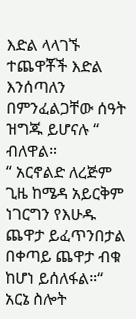እድል ላላገኙ ተጨዋቾች እድል እንሰጣለን በምንፈልጋቸው ሰዓት ዝግጁ ይሆናሉ “ ብለዋል።
“ አርኖልድ ለረጅም ጊዜ ከሜዳ አይርቅም ነገርግን የእሁዱ ጨዋታ ይፈጥንበታል በቀጣይ ጨዋታ ብቁ ከሆነ ይሰለፋል።“ አርኔ ስሎት